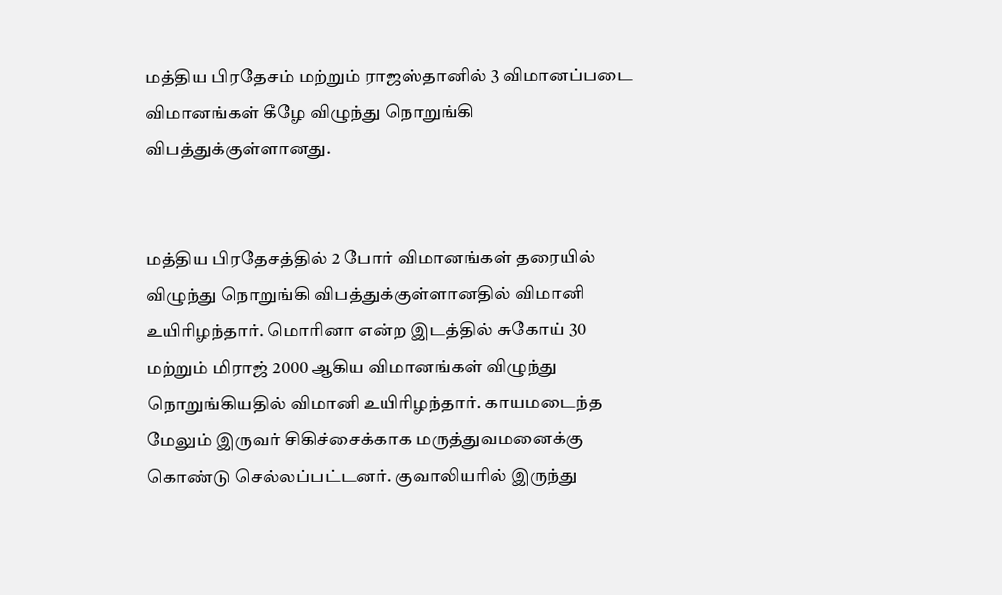மத்திய பிரதேசம் மற்றும் ராஜஸ்தானில் 3 விமானப்படை விமானங்கள் கீழே விழுந்து நொறுங்கி விபத்துக்குள்ளானது.


மத்திய பிரதேசத்தில் 2 போர் விமானங்கள் தரையில் விழுந்து நொறுங்கி விபத்துக்குள்ளானதில் விமானி உயிரிழந்தார். மொரினா என்ற இடத்தில் சுகோய் 30 மற்றும் மிராஜ் 2000 ஆகிய விமானங்கள் விழுந்து நொறுங்கியதில் விமானி உயிரிழந்தார். காயமடைந்த மேலும் இருவர் சிகிச்சைக்காக மருத்துவமனைக்கு கொண்டு செல்லப்பட்டனர். குவாலியரில் இருந்து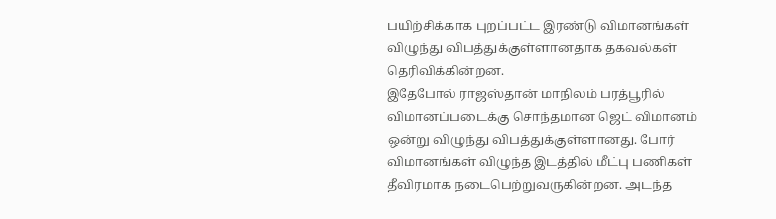பயிற்சிக்காக புறப்பட்ட இரண்டு விமானங்கள் விழுந்து விபத்துக்குள்ளானதாக தகவல்கள் தெரிவிக்கின்றன.
இதேபோல் ராஜஸ்தான் மாநிலம் பரத்பூரில் விமானப்படைக்கு சொந்தமான ஜெட் விமானம் ஒன்று விழுந்து விபத்துக்குள்ளானது. போர் விமானங்கள் விழுந்த இடத்தில் மீட்பு பணிகள் தீவிரமாக நடைபெற்றுவருகின்றன. அடந்த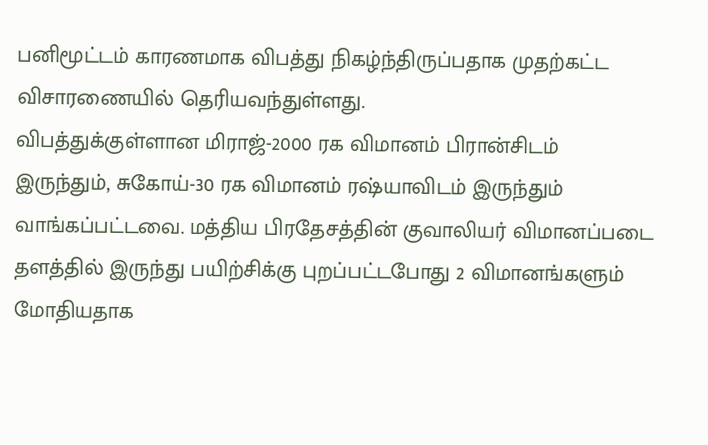பனிமூட்டம் காரணமாக விபத்து நிகழ்ந்திருப்பதாக முதற்கட்ட விசாரணையில் தெரியவந்துள்ளது.
விபத்துக்குள்ளான மிராஜ்-2000 ரக விமானம் பிரான்சிடம் இருந்தும், சுகோய்-30 ரக விமானம் ரஷ்யாவிடம் இருந்தும் வாங்கப்பட்டவை. மத்திய பிரதேசத்தின் குவாலியர் விமானப்படை தளத்தில் இருந்து பயிற்சிக்கு புறப்பட்டபோது 2 விமானங்களும் மோதியதாக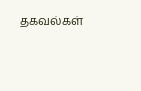தகவல்கள்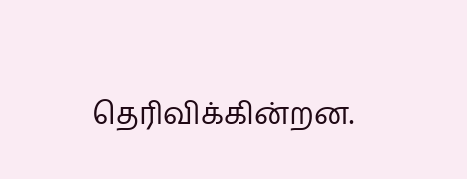தெரிவிக்கின்றன.